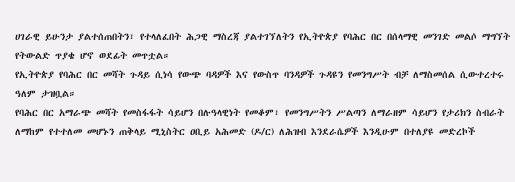ሀገራዊ ይሁንታ ያልተሰጠበትን፣ የተላለፈበት ሕጋዊ ማስረጃ ያልተገኘለትን የኢትዮጵያ የባሕር በር በሰላማዊ መንገድ መልሶ ማግኘት የትውልድ ጥያቄ ሆኖ ወደፊት መጥቷል።
የኢትዮጵያ የባሕር በር መሻት ጉዳይ ሲነሳ የውጭ ባዳዎች እና የውስጥ ባንዳዎች ጉዳዩን የመንግሥት ብቻ ለማስመሰል ሲውተረተሩ ዓለም ታዝቧል።
የባሕር በር አማራጭ መሻት የመስፋፋት ሳይሆን በሉዓላዊነት የመቆም፣ የመንግሥትን ሥልጣን ለማራዘም ሳይሆን የታሪክን ስብራት ለማከም የተተለመ መሆኑን ጠቅላይ ሚኒስትር ዐቢይ አሕመድ (ዶ/ር) ለሕዝብ እንደራሴዎች እንዲሁም በተለያዩ መድረኮች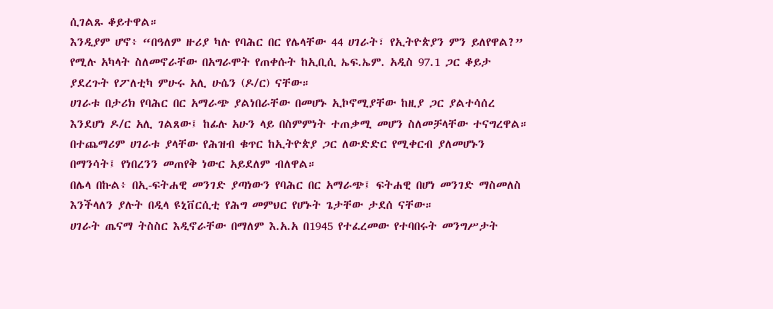ሲገልጹ ቆይተዋል።
እንዲያም ሆኖ፥ “በዓለም ዙሪያ ካሉ የባሕር በር የሌላቸው 44 ሀገራት፣ የኢትዮጵያን ምን ይለየዋል?” የሚሉ አካላት ስለመኖራቸው በአግራሞት የጠቀሱት ከኢቢሲ ኤፍ.ኤም. አዲስ 97.1 ጋር ቆይታ ያደረጉት የፖለቲካ ምሁሩ አሊ ሁሴን (ዶ/ር) ናቸው።
ሀገራቱ በታሪክ የባሕር በር አማራጭ ያልነበራቸው በመሆኑ ኢኮኖሚያቸው ከዚያ ጋር ያልተሳሰረ እንደሆነ ዶ/ር አሊ ገልጸው፤ ከፊሉ አሁን ላይ በስምምነት ተጠቃሚ መሆን ስለመቻላቸው ተናግረዋል።
በተጨማሪም ሀገራቱ ያላቸው የሕዝብ ቁጥር ከኢትዮጵያ ጋር ለውድድር የሚቀርብ ያለመሆኑን በማንሳት፤ የነበረንን መጠየቅ ነውር አይደለም ብለዋል።
በሌላ በኩል፥ በኢ-ፍትሐዊ መንገድ ያጣነውን የባሕር በር አማራጭ፤ ፍትሐዊ በሆነ መንገድ ማስመለስ እንችላለን ያሉት በዲላ ዩኒቨርሲቲ የሕግ መምህር የሆኑት ጌታቸው ታደሰ ናቸው።
ሀገራት ጤናማ ትስስር እዲኖራቸው በማለም እ.አ.አ በ1945 የተፈረመው የተባበሩት መንግሥታት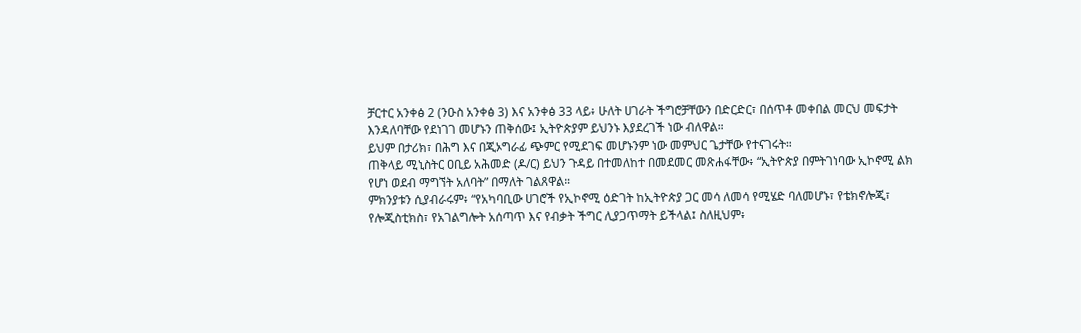ቻርተር አንቀፅ 2 (ንዑስ አንቀፅ 3) እና አንቀፅ 33 ላይ፥ ሁለት ሀገራት ችግሮቻቸውን በድርድር፣ በሰጥቶ መቀበል መርህ መፍታት እንዳለባቸው የደነገገ መሆኑን ጠቅሰው፤ ኢትዮጵያም ይህንኑ እያደረገች ነው ብለዋል።
ይህም በታሪክ፣ በሕግ እና በጂኦግራፊ ጭምር የሚደገፍ መሆኑንም ነው መምህር ጌታቸው የተናገሩት።
ጠቅላይ ሚኒስትር ዐቢይ አሕመድ (ዶ/ር) ይህን ጉዳይ በተመለከተ በመደመር መጽሐፋቸው፥ “ኢትዮጵያ በምትገነባው ኢኮኖሚ ልክ የሆነ ወደብ ማግኘት አለባት” በማለት ገልጸዋል።
ምክንያቱን ሲያብራሩም፥ “የአካባቢው ሀገሮች የኢኮኖሚ ዕድገት ከኢትዮጵያ ጋር መሳ ለመሳ የሚሄድ ባለመሆኑ፣ የቴክኖሎጂ፣ የሎጂስቲክስ፣ የአገልግሎት አሰጣጥ እና የብቃት ችግር ሊያጋጥማት ይችላል፤ ስለዚህም፥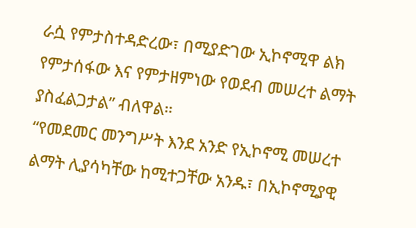ራሷ የምታስተዳድረው፣ በሚያድገው ኢኮኖሚዋ ልክ የምታሰፋው እና የምታዘምነው የወደብ መሠረተ ልማት ያስፈልጋታል” ብለዋል።
“የመደመር መንግሥት እንደ አንድ የኢኮኖሚ መሠረተ ልማት ሊያሳካቸው ከሚተጋቸው አንዱ፣ በኢኮኖሚያዊ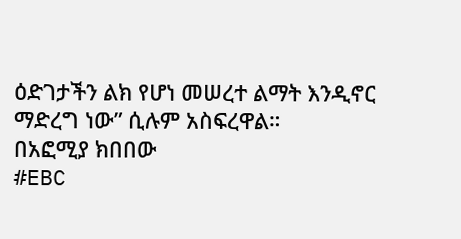ዕድገታችን ልክ የሆነ መሠረተ ልማት እንዲኖር ማድረግ ነው” ሲሉም አስፍረዋል።
በአፎሚያ ክበበው
#EBC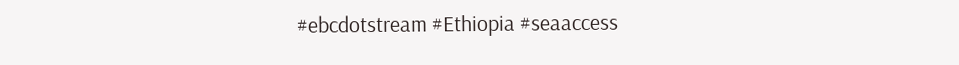#ebcdotstream #Ethiopia #seaaccess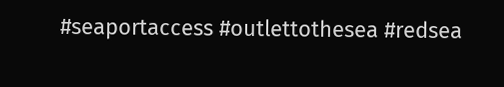#seaportaccess #outlettothesea #redsea